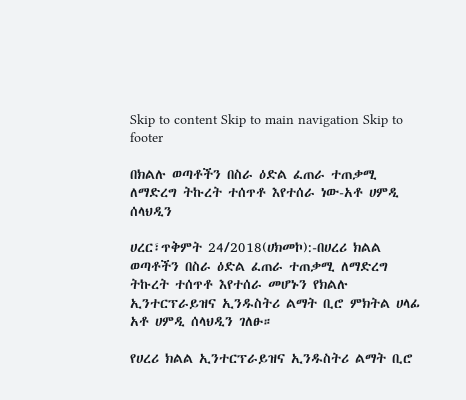Skip to content Skip to main navigation Skip to footer

በክልሉ ወጣቶችን በስራ ዕድል ፈጠራ ተጠቃሚ ለማድረግ ትኩረት ተሰጥቶ እየተሰራ ነው-አቶ ሀምዲ ሰላህዲን

ሀረር፣ጥቅምት 24/2018(ሀክመኮ):-በሀረሪ ክልል ወጣቶችን በስራ ዕድል ፈጠራ ተጠቃሚ ለማድረግ ትኩረት ተሰጥቶ እየተሰራ መሆኑን የክልሉ ኢንተርፕራይዝና ኢንዱስትሪ ልማት ቢሮ ምክትል ሀላፊ አቶ ሀምዲ ሰላህዲን ገለፁ።

የሀረሪ ክልል ኢንተርፕራይዝና ኢንዱስትሪ ልማት ቢሮ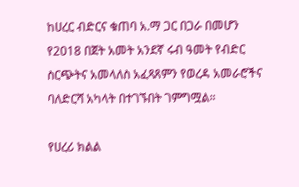ከሀረር ብድርና ቁጠባ አ.ማ ጋር በጋራ በመሆን የ2018 በጀት አመት አንደኛ ሩብ ዓመት የብድር ስርጭትና አመላለስ አፈጻጸምን የወረዳ አመራሮችና ባለድርሻ አካላት በተገኙበት ገምግሟል።

የሀረሪ ክልል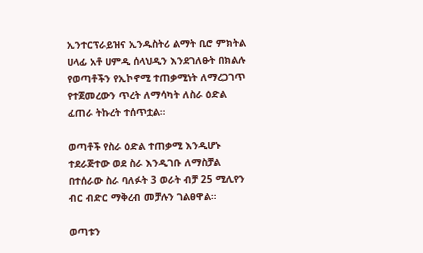ኢንተርፕራይዝና ኢንዱስትሪ ልማት ቢሮ ምክትል ሀላፊ አቶ ሀምዲ ሰላህዲን እንደገለፁት በክልሉ የወጣቶችን የኢኮኖሚ ተጠቃሚነት ለማረጋገጥ የተጀመረውን ጥረት ለማሳካት ለስራ ዕድል ፈጠራ ትኩረት ተሰጥቷል።

ወጣቶች የስራ ዕድል ተጠቃሚ እንዲሆኑ ተደራጅተው ወደ ስራ እንዲገቡ ለማስቻል በተሰራው ስራ ባለፉት 3 ወራት ብቻ 25 ሚሊየን ብር ብድር ማቅረብ መቻሉን ገልፀዋል።

ወጣቱን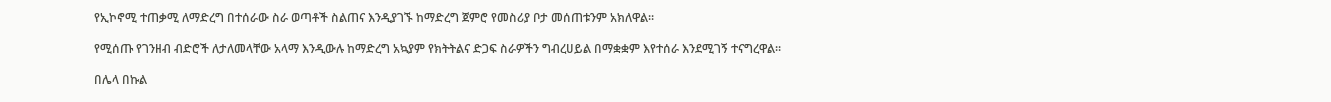የኢኮኖሚ ተጠቃሚ ለማድረግ በተሰራው ስራ ወጣቶች ስልጠና እንዲያገኙ ከማድረግ ጀምሮ የመስሪያ ቦታ መሰጠቱንም አክለዋል።

የሚሰጡ የገንዘብ ብድሮች ለታለመላቸው አላማ እንዲውሉ ከማድረግ አኳያም የክትትልና ድጋፍ ስራዎችን ግብረሀይል በማቋቋም እየተሰራ እንደሚገኝ ተናግረዋል።

በሌላ በኩል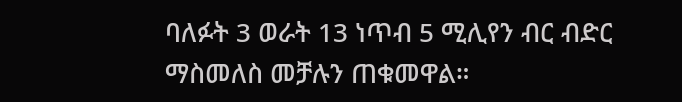ባለፉት 3 ወራት 13 ነጥብ 5 ሚሊየን ብር ብድር ማስመለስ መቻሉን ጠቁመዋል።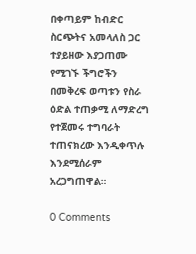በቀጣይም ከብድር ስርጭትና አመላለስ ጋር ተያይዘው እያጋጠሙ የሚገኙ ችግሮችን በመቅረፍ ወጣቱን የስራ ዕድል ተጠቃሚ ለማድረግ የተጀመሩ ተግባራት ተጠናክረው እንዲቀጥሉ እንደሚሰራም አረጋግጠዋል።

0 Comments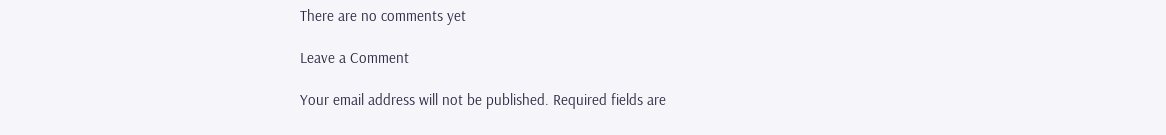There are no comments yet

Leave a Comment

Your email address will not be published. Required fields are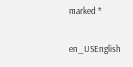marked *

en_USEnglish